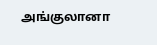அங்குலானா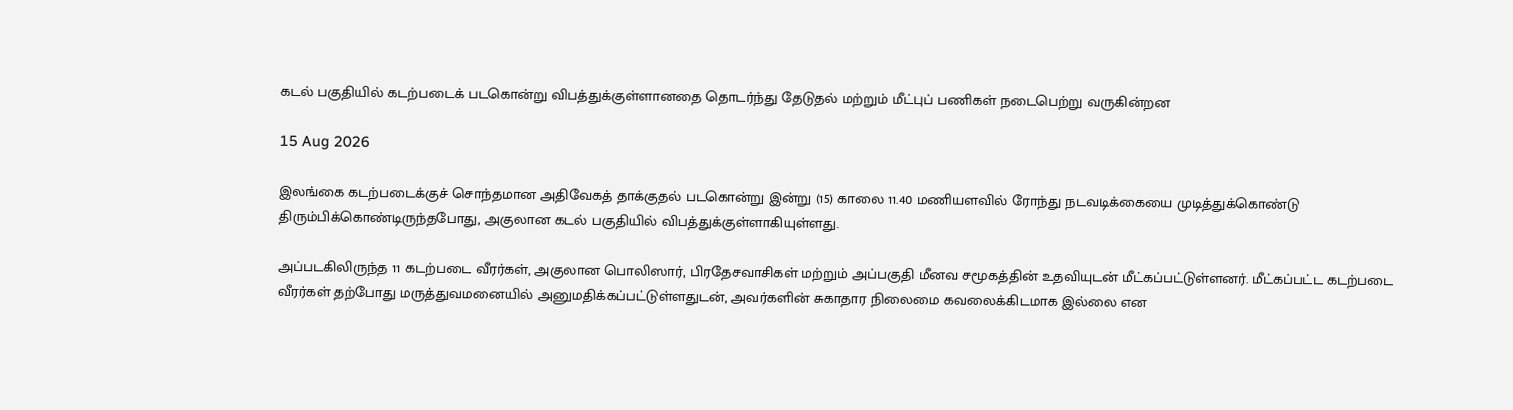கடல் பகுதியில் கடற்படைக் படகொன்று விபத்துக்குள்ளானதை தொடர்ந்து தேடுதல் மற்றும் மீட்புப் பணிகள் நடைபெற்று வருகின்றன

15 Aug 2026

இலங்கை கடற்படைக்குச் சொந்தமான அதிவேகத் தாக்குதல் படகொன்று இன்று (15) காலை 11.40 மணியளவில் ரோந்து நடவடிக்கையை முடித்துக்கொண்டு திரும்பிக்கொண்டிருந்தபோது, அகுலான கடல் பகுதியில் விபத்துக்குள்ளாகியுள்ளது.

அப்படகிலிருந்த 11 கடற்படை வீரர்கள், அகுலான பொலிஸார், பிரதேசவாசிகள் மற்றும் அப்பகுதி மீனவ சமூகத்தின் உதவியுடன் மீட்கப்பட்டுள்ளனர். மீட்கப்பட்ட கடற்படை வீரர்கள் தற்போது மருத்துவமனையில் அனுமதிக்கப்பட்டுள்ளதுடன், அவர்களின் சுகாதார நிலைமை கவலைக்கிடமாக இல்லை என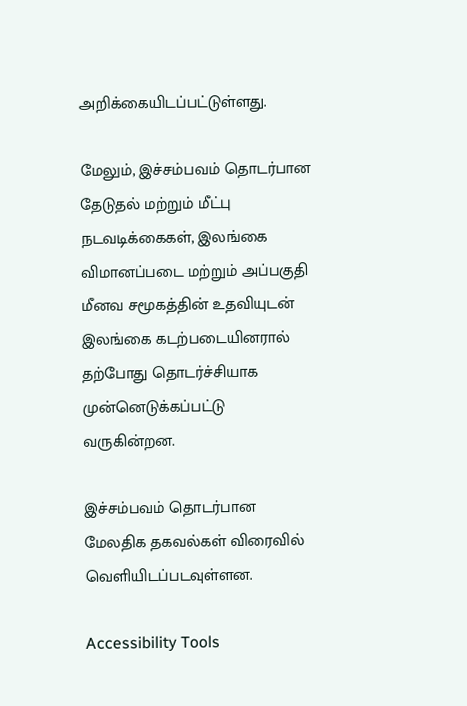அறிக்கையிடப்பட்டுள்ளது.

மேலும், இச்சம்பவம் தொடர்பான தேடுதல் மற்றும் மீட்பு நடவடிக்கைகள், இலங்கை விமானப்படை மற்றும் அப்பகுதி மீனவ சமூகத்தின் உதவியுடன் இலங்கை கடற்படையினரால் தற்போது தொடர்ச்சியாக முன்னெடுக்கப்பட்டு வருகின்றன.

இச்சம்பவம் தொடர்பான மேலதிக தகவல்கள் விரைவில் வெளியிடப்படவுள்ளன.

Accessibility Tools